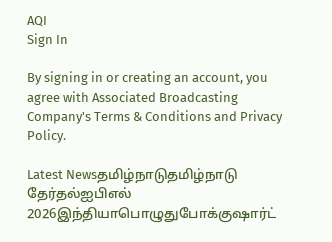AQI
Sign In

By signing in or creating an account, you agree with Associated Broadcasting Company's Terms & Conditions and Privacy Policy.

Latest Newsதமிழ்நாடுதமிழ்நாடு தேர்தல்ஐபிஎல் 2026இந்தியாபொழுதுபோக்குஷார்ட்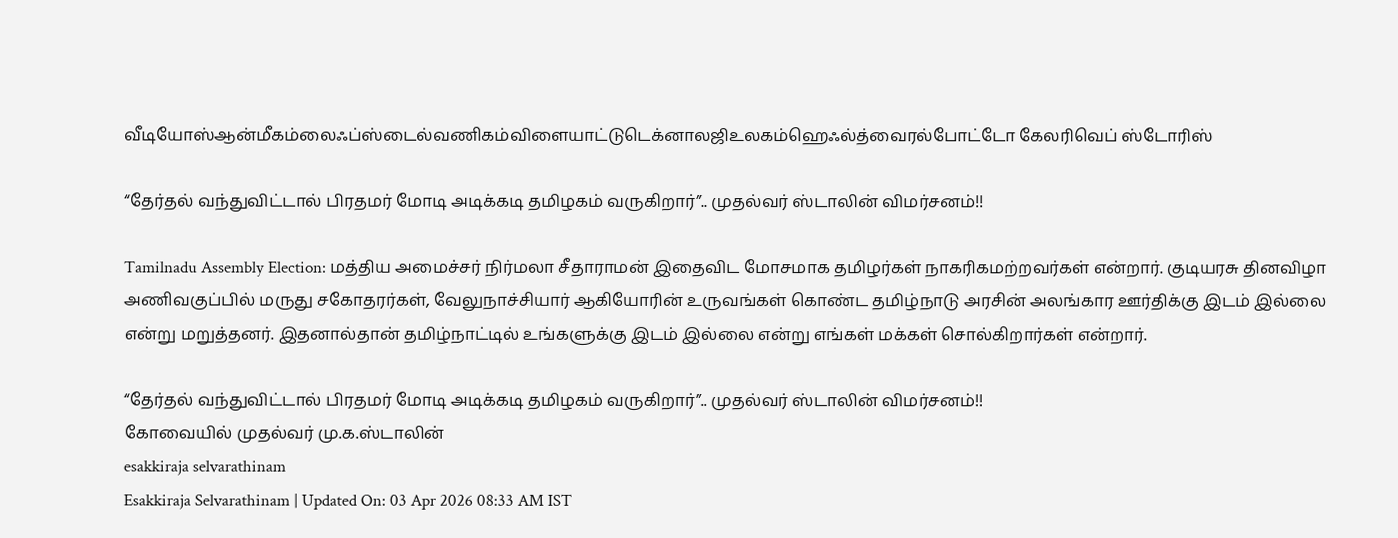வீடியோஸ்ஆன்மீகம்லைஃப்ஸ்டைல்வணிகம்விளையாட்டுடெக்னாலஜிஉலகம்ஹெஃல்த்வைரல்போட்டோ கேலரிவெப் ஸ்டோரிஸ்

“தேர்தல் வந்துவிட்டால் பிரதமர் மோடி அடிக்கடி தமிழகம் வருகிறார்”.. முதல்வர் ஸ்டாலின் விமர்சனம்!!

Tamilnadu Assembly Election: மத்திய அமைச்சர் நிர்மலா சீதாராமன் இதைவிட மோசமாக தமிழர்கள் நாகரிகமற்றவர்கள் என்றார். குடியரசு தினவிழா அணிவகுப்பில் மருது சகோதரர்கள், வேலுநாச்சியார் ஆகியோரின் உருவங்கள் கொண்ட தமிழ்நாடு அரசின் அலங்கார ஊர்திக்கு இடம் இல்லை என்று மறுத்தனர். இதனால்தான் தமிழ்நாட்டில் உங்களுக்கு இடம் இல்லை என்று எங்கள் மக்கள் சொல்கிறார்கள் என்றார்.

“தேர்தல் வந்துவிட்டால் பிரதமர் மோடி அடிக்கடி தமிழகம் வருகிறார்”.. முதல்வர் ஸ்டாலின் விமர்சனம்!!
கோவையில் முதல்வர் மு.க.ஸ்டாலின்
esakkiraja selvarathinam
Esakkiraja Selvarathinam | Updated On: 03 Apr 2026 08:33 AM IST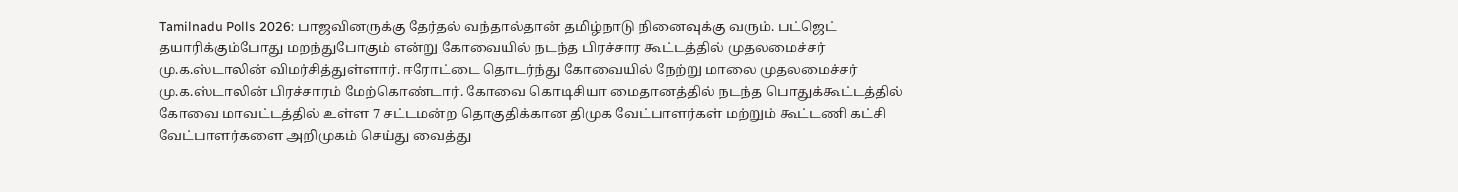Tamilnadu Polls 2026: பாஜவினருக்கு தேர்தல் வந்தால்தான் தமிழ்நாடு நினைவுக்கு வரும். பட்ஜெட் தயாரிக்கும்போது மறந்துபோகும் என்று கோவையில் நடந்த பிரச்சார கூட்டத்தில் முதலமைச்சர் மு.க.ஸ்டாலின் விமர்சித்துள்ளார். ஈரோட்டை தொடர்ந்து கோவையில் நேற்று மாலை முதலமைச்சர் மு.க.ஸ்டாலின் பிரச்சாரம் மேற்கொண்டார். கோவை கொடிசியா மைதானத்தில் நடந்த பொதுக்கூட்டத்தில் கோவை மாவட்டத்தில் உள்ள 7 சட்டமன்ற தொகுதிக்கான திமுக வேட்பாளர்கள் மற்றும் கூட்டணி கட்சி வேட்பாளர்களை அறிமுகம் செய்து வைத்து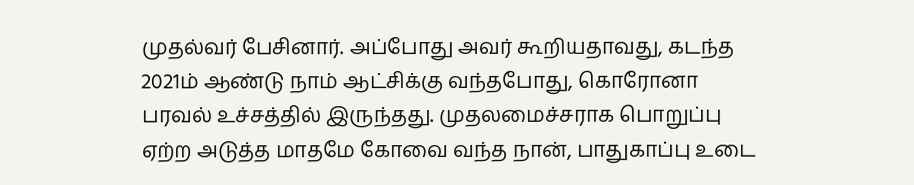முதல்வர் பேசினார். அப்போது அவர் கூறியதாவது, கடந்த 2021ம் ஆண்டு நாம் ஆட்சிக்கு வந்தபோது, கொரோனா பரவல் உச்சத்தில் இருந்தது. முதலமைச்சராக பொறுப்பு ஏற்ற அடுத்த மாதமே கோவை வந்த நான், பாதுகாப்பு உடை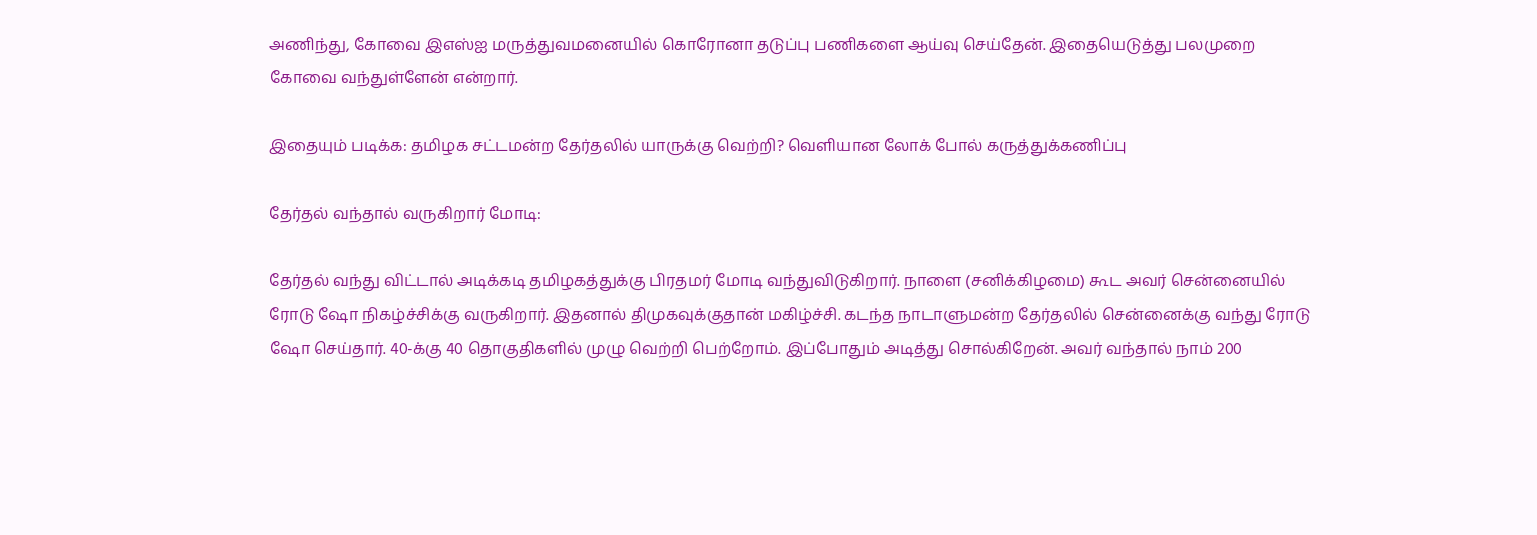அணிந்து, கோவை இஎஸ்ஐ மருத்துவமனையில் கொரோனா தடுப்பு பணிகளை ஆய்வு செய்தேன். இதையெடுத்து பலமுறை கோவை வந்துள்ளேன் என்றார்.

இதையும் படிக்க: தமிழக சட்டமன்ற தேர்தலில் யாருக்கு வெற்றி? வெளியான லோக் போல் கருத்துக்கணிப்பு

தேர்தல் வந்தால் வருகிறார் மோடி:

தேர்தல் வந்து விட்டால் அடிக்கடி தமிழகத்துக்கு பிரதமர் மோடி வந்துவிடுகிறார். நாளை (சனிக்கிழமை) கூட அவர் சென்னையில் ரோடு ஷோ நிகழ்ச்சிக்கு வருகிறார். இதனால் திமுகவுக்குதான் மகிழ்ச்சி. கடந்த நாடாளுமன்ற தேர்தலில் சென்னைக்கு வந்து ரோடு ஷோ செய்தார். 40-க்கு 40 தொகுதிகளில் முழு வெற்றி பெற்றோம். இப்போதும் அடித்து சொல்கிறேன். அவர் வந்தால் நாம் 200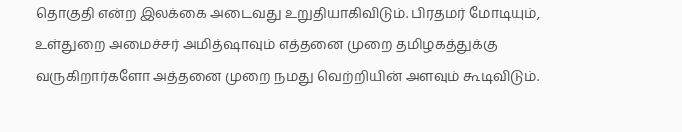தொகுதி என்ற இலக்கை அடைவது உறுதியாகிவிடும். பிரதமர் மோடியும், உள்துறை அமைச்சர் அமித்ஷாவும் எத்தனை முறை தமிழகத்துக்கு வருகிறார்களோ அத்தனை முறை நமது வெற்றியின் அளவும் கூடிவிடும்.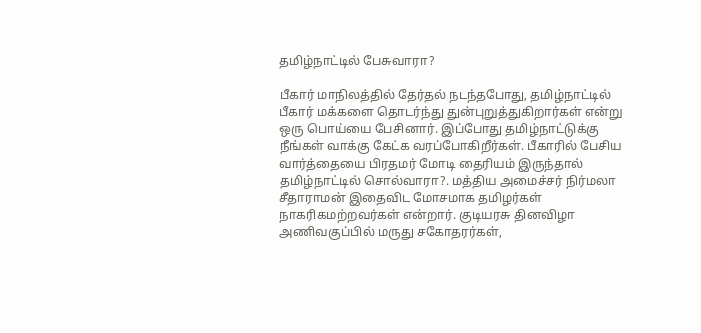தமிழ்நாட்டில் பேசுவாரா?

பீகார் மாநிலத்தில் தேர்தல் நடந்தபோது, தமிழ்நாட்டில் பீகார் மக்களை தொடர்ந்து துன்புறுத்துகிறார்கள் என்று ஒரு பொய்யை பேசினார். இப்போது தமிழ்நாட்டுக்கு நீங்கள் வாக்கு கேட்க வரப்போகிறீர்கள். பீகாரில் பேசிய வார்த்தையை பிரதமர் மோடி தைரியம் இருந்தால் தமிழ்நாட்டில் சொல்வாரா?. மத்திய அமைச்சர் நிர்மலா சீதாராமன் இதைவிட மோசமாக தமிழர்கள் நாகரிகமற்றவர்கள் என்றார். குடியரசு தினவிழா அணிவகுப்பில் மருது சகோதரர்கள்,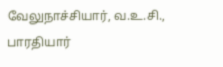வேலுநாச்சியார், வ.உ.சி., பாரதியார்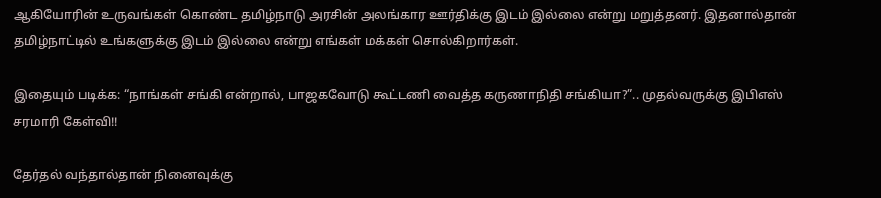ஆகியோரின் உருவங்கள் கொண்ட தமிழ்நாடு அரசின் அலங்கார ஊர்திக்கு இடம் இல்லை என்று மறுத்தனர். இதனால்தான் தமிழ்நாட்டில் உங்களுக்கு இடம் இல்லை என்று எங்கள் மக்கள் சொல்கிறார்கள்.

இதையும் படிக்க: “நாங்கள் சங்கி என்றால், பாஜகவோடு கூட்டணி வைத்த கருணாநிதி சங்கியா?”.. முதல்வருக்கு இபிஎஸ் சரமாரி கேள்வி!!

தேர்தல் வந்தால்தான் நினைவுக்கு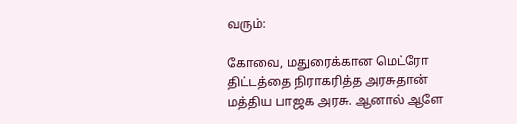வரும்:

கோவை, மதுரைக்கான மெட்ரோ திட்டத்தை நிராகரித்த அரசுதான் மத்திய பாஜக அரசு. ஆனால் ஆளே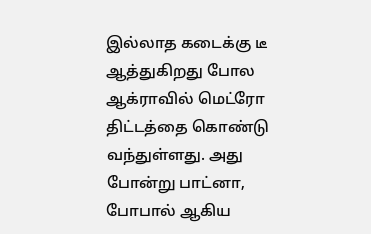இல்லாத கடைக்கு டீ ஆத்துகிறது போல ஆக்ராவில் மெட்ரோ திட்டத்தை கொண்டு வந்துள்ளது. அது போன்று பாட்னா, போபால் ஆகிய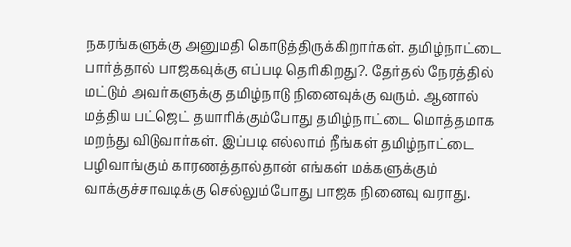நகரங்களுக்கு அனுமதி கொடுத்திருக்கிறார்கள். தமிழ்நாட்டை பார்த்தால் பாஜகவுக்கு எப்படி தெரிகிறது?. தேர்தல் நேரத்தில் மட்டும் அவர்களுக்கு தமிழ்நாடு நினைவுக்கு வரும். ஆனால் மத்திய பட்ஜெட் தயாரிக்கும்போது தமிழ்நாட்டை மொத்தமாக மறந்து விடுவார்கள். இப்படி எல்லாம் நீங்கள் தமிழ்நாட்டை பழிவாங்கும் காரணத்தால்தான் எங்கள் மக்களுக்கும் வாக்குச்சாவடிக்கு செல்லும்போது பாஜக நினைவு வராது.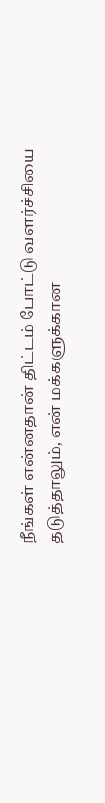நீங்கள் என்னதான் திட்டம் போட்டு வளர்ச்சியை தடுத்தாலும், என் மக்களுக்கான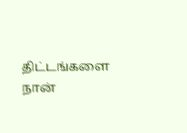திட்டங்களை நான்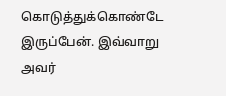கொடுத்துக்கொண்டே இருப்பேன். இவ்வாறு அவர்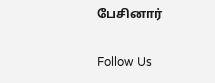பேசினார்

Follow Us